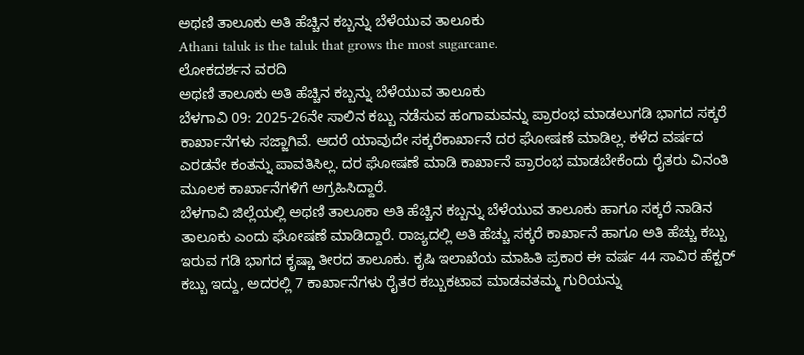ಅಥಣಿ ತಾಲೂಕು ಅತಿ ಹೆಚ್ಚಿನ ಕಬ್ಬನ್ನು ಬೆಳೆಯುವ ತಾಲೂಕು
Athani taluk is the taluk that grows the most sugarcane.
ಲೋಕದರ್ಶನ ವರದಿ
ಅಥಣಿ ತಾಲೂಕು ಅತಿ ಹೆಚ್ಚಿನ ಕಬ್ಬನ್ನು ಬೆಳೆಯುವ ತಾಲೂಕು
ಬೆಳಗಾವಿ 09: 2025-26ನೇ ಸಾಲಿನ ಕಬ್ಬು ನಡೆಸುವ ಹಂಗಾಮವನ್ನು ಪ್ರಾರಂಭ ಮಾಡಲುಗಡಿ ಭಾಗದ ಸಕ್ಕರೆ ಕಾರ್ಖಾನೆಗಳು ಸಜ್ಜಾಗಿವೆ. ಆದರೆ ಯಾವುದೇ ಸಕ್ಕರೆಕಾರ್ಖಾನೆ ದರ ಘೋಷಣೆ ಮಾಡಿಲ್ಲ. ಕಳೆದ ವರ್ಷದ ಎರಡನೇ ಕಂತನ್ನು ಪಾವತಿಸಿಲ್ಲ. ದರ ಘೋಷಣೆ ಮಾಡಿ ಕಾರ್ಖಾನೆ ಪ್ರಾರಂಭ ಮಾಡಬೇಕೆಂದು ರೈತರು ವಿನಂತಿ ಮೂಲಕ ಕಾರ್ಖಾನೆಗಳಿಗೆ ಅಗ್ರಹಿಸಿದ್ದಾರೆ.
ಬೆಳಗಾವಿ ಜಿಲ್ಲೆಯಲ್ಲಿ ಅಥಣಿ ತಾಲೂಕಾ ಅತಿ ಹೆಚ್ಚಿನ ಕಬ್ಬನ್ನು ಬೆಳೆಯುವ ತಾಲೂಕು ಹಾಗೂ ಸಕ್ಕರೆ ನಾಡಿನ ತಾಲೂಕು ಎಂದು ಘೋಷಣೆ ಮಾಡಿದ್ದಾರೆ. ರಾಜ್ಯದಲ್ಲಿ ಅತಿ ಹೆಚ್ಚು ಸಕ್ಕರೆ ಕಾರ್ಖಾನೆ ಹಾಗೂ ಅತಿ ಹೆಚ್ಚು ಕಬ್ಬು ಇರುವ ಗಡಿ ಭಾಗದ ಕೃಷ್ಣಾ ತೀರದ ತಾಲೂಕು. ಕೃಷಿ ಇಲಾಖೆಯ ಮಾಹಿತಿ ಪ್ರಕಾರ ಈ ವರ್ಷ 44 ಸಾವಿರ ಹೆಕ್ಟರ್ ಕಬ್ಬು ಇದ್ದು, ಅದರಲ್ಲಿ 7 ಕಾರ್ಖಾನೆಗಳು ರೈತರ ಕಬ್ಬುಕಟಾವ ಮಾಡವತಮ್ಮ ಗುರಿಯನ್ನು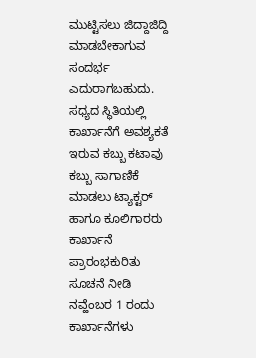ಮುಟ್ಟಿಸಲು ಜಿದ್ದಾಜಿದ್ದಿ ಮಾಡಬೇಕಾಗುವ ಸಂದರ್ಭ ಎದುರಾಗಬಹುದು. ಸಧ್ಯದ ಸ್ಥಿತಿಯಲ್ಲಿ ಕಾರ್ಖಾನೆಗೆ ಅವಶ್ಯಕತೆ ಇರುವ ಕಬ್ಬು ಕಟಾವು ಕಬ್ಬು ಸಾಗಾಣಿಕೆ ಮಾಡಲು ಟ್ಯಾಕ್ಟರ್ ಹಾಗೂ ಕೂಲಿಗಾರರು ಕಾರ್ಖಾನೆ ಪ್ರಾರಂಭಕುರಿತು ಸೂಚನೆ ನೀಡಿ ನವ್ಹೆಂಬರ 1 ರಂದು ಕಾರ್ಖಾನೆಗಳು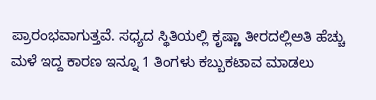ಪ್ರಾರಂಭವಾಗುತ್ತವೆ. ಸಧ್ಯದ ಸ್ಥಿತಿಯಲ್ಲಿ ಕೃಷ್ಣಾ ತೀರದಲ್ಲಿಅತಿ ಹೆಚ್ಚು ಮಳೆ ಇದ್ದ ಕಾರಣ ಇನ್ನೂ 1 ತಿಂಗಳು ಕಬ್ಬುಕಟಾವ ಮಾಡಲು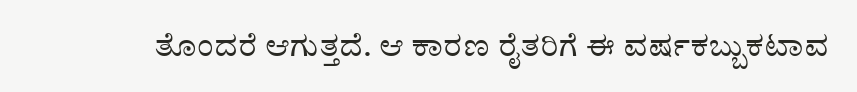ತೊಂದರೆ ಆಗುತ್ತದೆ. ಆ ಕಾರಣ ರೈತರಿಗೆ ಈ ವರ್ಷಕಬ್ಬುಕಟಾವ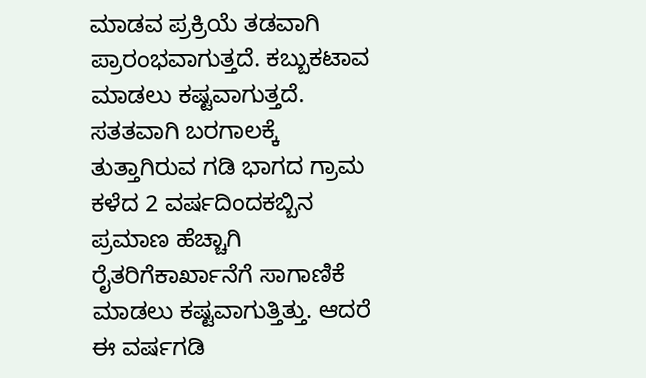ಮಾಡವ ಪ್ರಕ್ರಿಯೆ ತಡವಾಗಿ ಪ್ರಾರಂಭವಾಗುತ್ತದೆ. ಕಬ್ಬುಕಟಾವ ಮಾಡಲು ಕಷ್ಟವಾಗುತ್ತದೆ.
ಸತತವಾಗಿ ಬರಗಾಲಕ್ಕೆ ತುತ್ತಾಗಿರುವ ಗಡಿ ಭಾಗದ ಗ್ರಾಮ ಕಳೆದ 2 ವರ್ಷದಿಂದಕಬ್ಬಿನ ಪ್ರಮಾಣ ಹೆಚ್ಚಾಗಿ ರೈತರಿಗೆಕಾರ್ಖಾನೆಗೆ ಸಾಗಾಣಿಕೆ ಮಾಡಲು ಕಷ್ಟವಾಗುತ್ತಿತ್ತು. ಆದರೆ ಈ ವರ್ಷಗಡಿ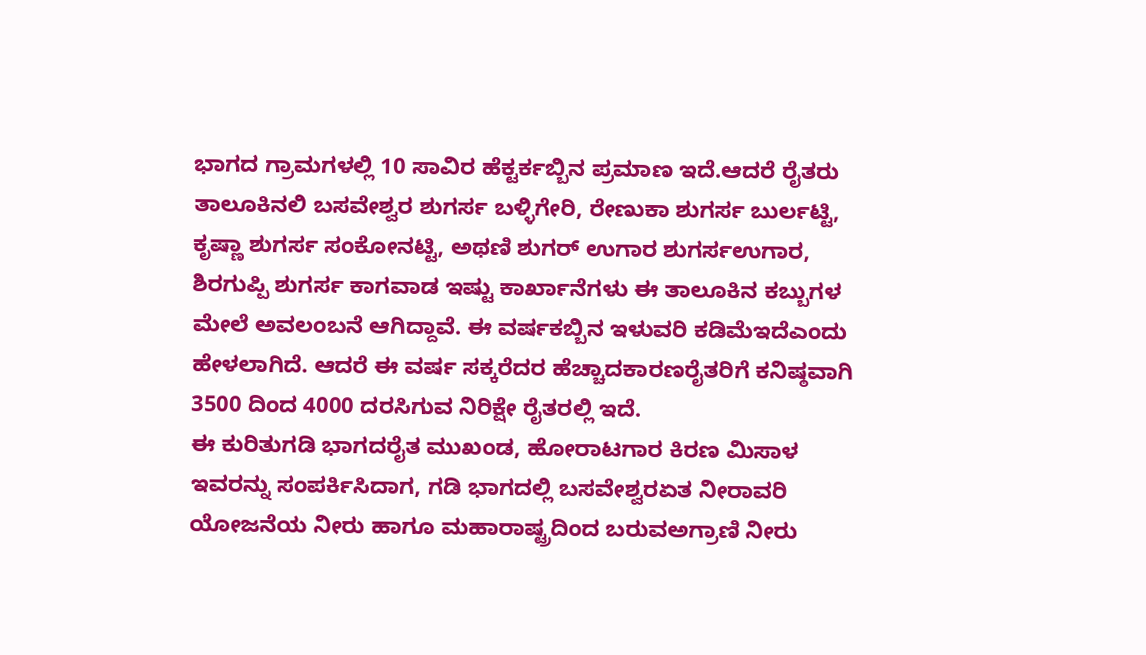ಭಾಗದ ಗ್ರಾಮಗಳಲ್ಲಿ 10 ಸಾವಿರ ಹೆಕ್ಟರ್ಕಬ್ಬಿನ ಪ್ರಮಾಣ ಇದೆ.ಆದರೆ ರೈತರು ತಾಲೂಕಿನಲಿ ಬಸವೇಶ್ವರ ಶುಗರ್ಸ ಬಳ್ಳಿಗೇರಿ, ರೇಣುಕಾ ಶುಗರ್ಸ ಬುರ್ಲಟ್ಟಿ, ಕೃಷ್ಣಾ ಶುಗರ್ಸ ಸಂಕೋನಟ್ಟಿ, ಅಥಣಿ ಶುಗರ್ ಉಗಾರ ಶುಗರ್ಸಉಗಾರ, ಶಿರಗುಪ್ಪಿ ಶುಗರ್ಸ ಕಾಗವಾಡ ಇಷ್ಟು ಕಾರ್ಖಾನೆಗಳು ಈ ತಾಲೂಕಿನ ಕಬ್ಬುಗಳ ಮೇಲೆ ಅವಲಂಬನೆ ಆಗಿದ್ದಾವೆ. ಈ ವರ್ಷಕಬ್ಬಿನ ಇಳುವರಿ ಕಡಿಮೆಇದೆಎಂದು ಹೇಳಲಾಗಿದೆ. ಆದರೆ ಈ ವರ್ಷ ಸಕ್ಕರೆದರ ಹೆಚ್ಚಾದಕಾರಣರೈತರಿಗೆ ಕನಿಷ್ಠವಾಗಿ 3500 ದಿಂದ 4000 ದರಸಿಗುವ ನಿರಿಕ್ಷೇ ರೈತರಲ್ಲಿ ಇದೆ.
ಈ ಕುರಿತುಗಡಿ ಭಾಗದರೈತ ಮುಖಂಡ, ಹೋರಾಟಗಾರ ಕಿರಣ ಮಿಸಾಳ ಇವರನ್ನು ಸಂಪರ್ಕಿಸಿದಾಗ, ಗಡಿ ಭಾಗದಲ್ಲಿ ಬಸವೇಶ್ವರಏತ ನೀರಾವರಿ ಯೋಜನೆಯ ನೀರು ಹಾಗೂ ಮಹಾರಾಷ್ಟ್ರದಿಂದ ಬರುವಅಗ್ರಾಣಿ ನೀರು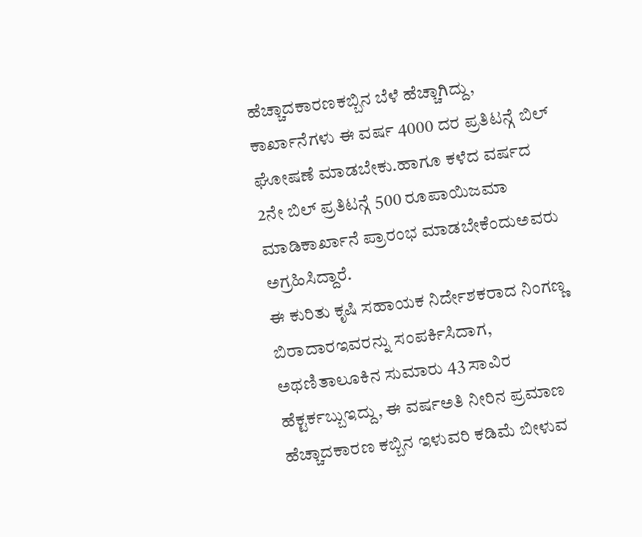ಹೆಚ್ಚಾದಕಾರಣಕಬ್ಬಿನ ಬೆಳೆ ಹೆಚ್ಚಾಗಿದ್ದು, ಕಾರ್ಖಾನೆಗಳು ಈ ವರ್ಷ 4000 ದರ ಪ್ರತಿಟನ್ಗೆ ಬಿಲ್ ಘೋಷಣೆ ಮಾಡಬೇಕು.ಹಾಗೂ ಕಳೆದ ವರ್ಷದ 2ನೇ ಬಿಲ್ ಪ್ರತಿಟನ್ಗೆ 500 ರೂಪಾಯಿಜಮಾ ಮಾಡಿಕಾರ್ಖಾನೆ ಪ್ರಾರಂಭ ಮಾಡಬೇಕೆಂದುಅವರು ಅಗ್ರಹಿಸಿದ್ದಾರೆ.
ಈ ಕುರಿತು ಕೃಷಿ ಸಹಾಯಕ ನಿರ್ದೇಶಕರಾದ ನಿಂಗಣ್ಣ ಬಿರಾದಾರಇವರನ್ನು ಸಂಪರ್ಕಿಸಿದಾಗ, ಅಥಣಿತಾಲೂಕಿನ ಸುಮಾರು 43 ಸಾವಿರ ಹೆಕ್ಟರ್ಕಬ್ಬುಇದ್ದು, ಈ ವರ್ಷಅತಿ ನೀರಿನ ಪ್ರಮಾಣ ಹೆಚ್ಚಾದಕಾರಣ ಕಬ್ಬಿನ ಇಳುವರಿ ಕಡಿಮೆ ಬೀಳುವ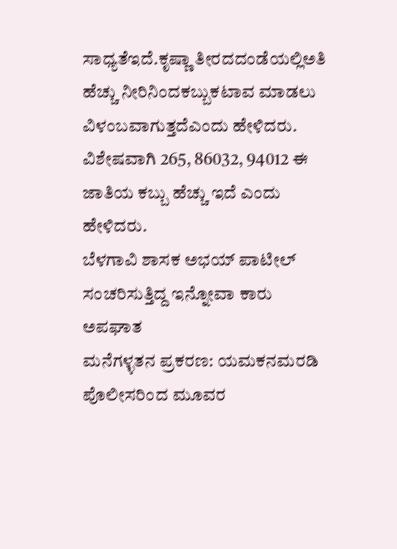ಸಾಧ್ಯತೆಇದೆ.ಕೃಷ್ಣಾ ತೀರದದಂಡೆಯಲ್ಲಿಅತಿ ಹೆಚ್ಚು ನೀರಿನಿಂದಕಬ್ಬುಕಟಾವ ಮಾಡಲು ವಿಳಂಬವಾಗುತ್ತದೆಎಂದು ಹೇಳಿದರು. ವಿಶೇಷವಾಗಿ 265, 86032, 94012 ಈ ಜಾತಿಯ ಕಬ್ಬು ಹೆಚ್ಚು ಇದೆ ಎಂದು ಹೇಳಿದರು.
ಬೆಳಗಾವಿ ಶಾಸಕ ಅಭಯ್ ಪಾಟೀಲ್ ಸಂಚರಿಸುತ್ತಿದ್ದ ಇನ್ನೋವಾ ಕಾರು ಅಪಘಾತ
ಮನೆಗಳ್ಳತನ ಪ್ರಕರಣ: ಯಮಕನಮರಡಿ ಪೊಲೀಸರಿಂದ ಮೂವರ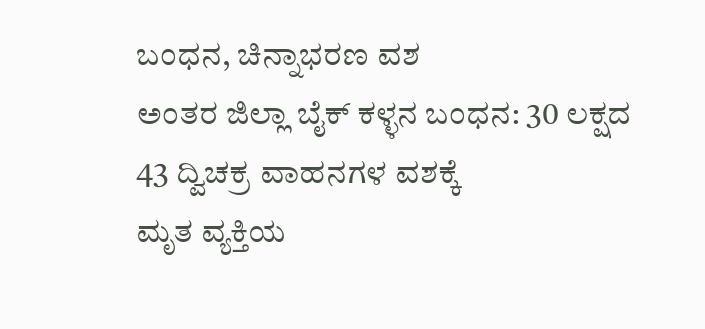ಬಂಧನ, ಚಿನ್ನಾಭರಣ ವಶ
ಅಂತರ ಜಿಲ್ಲಾ ಬೈಕ್ ಕಳ್ಳನ ಬಂಧನ: 30 ಲಕ್ಷದ 43 ದ್ವಿಚಕ್ರ ವಾಹನಗಳ ವಶಕ್ಕೆ
ಮೃತ ವ್ಯಕ್ತಿಯ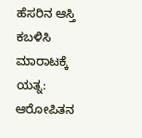ಹೆಸರಿನ ಆಸ್ತಿ ಕಬಳಿಸಿ ಮಾರಾಟಕ್ಕೆ ಯತ್ನ: ಆರೋಪಿತನ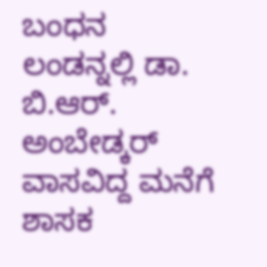ಬಂಧನ
ಲಂಡನ್ನಲ್ಲಿ ಡಾ. ಬಿ.ಆರ್. ಅಂಬೇಡ್ಕರ್ ವಾಸವಿದ್ದ ಮನೆಗೆ ಶಾಸಕ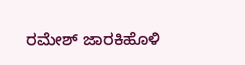ರಮೇಶ್ ಜಾರಕಿಹೊಳಿ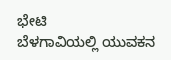ಭೇಟಿ
ಬೆಳಗಾವಿಯಲ್ಲಿ ಯುವಕನ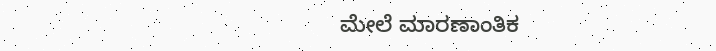ಮೇಲೆ ಮಾರಣಾಂತಿಕ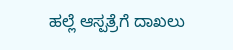ಹಲ್ಲೆ ಆಸ್ಪತ್ರೆಗೆ ದಾಖಲು